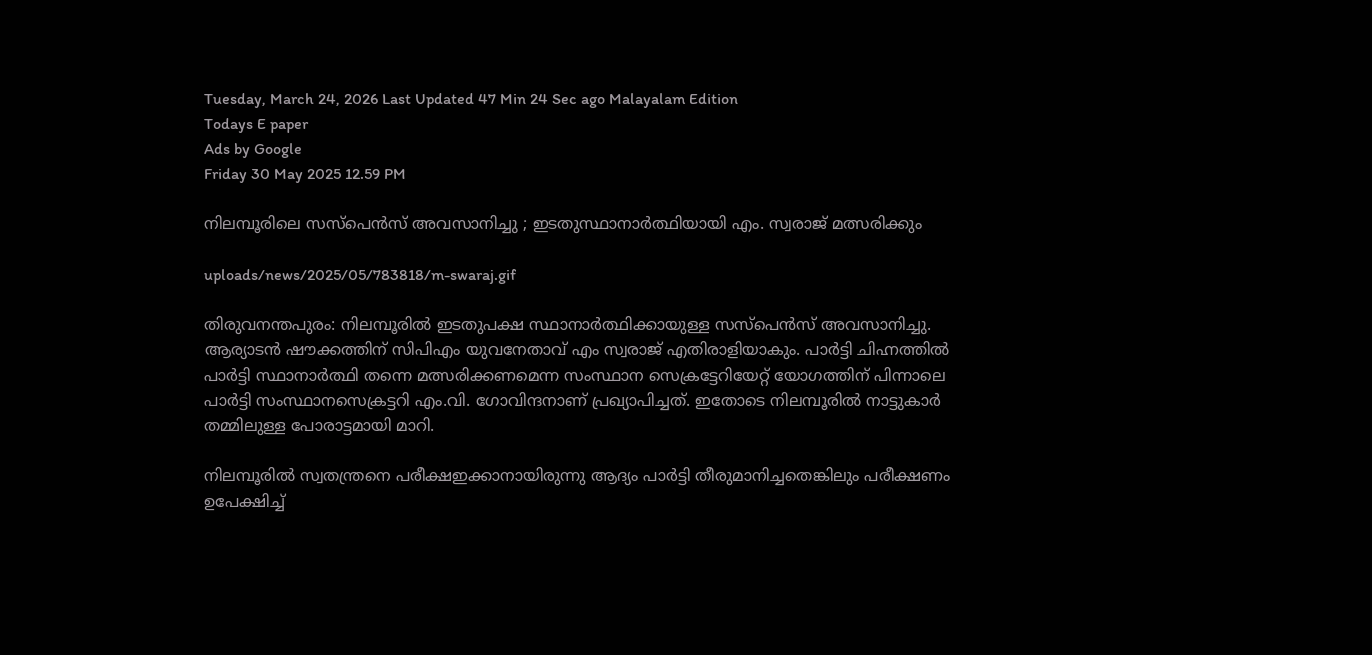Tuesday, March 24, 2026 Last Updated 47 Min 24 Sec ago Malayalam Edition
Todays E paper
Ads by Google
Friday 30 May 2025 12.59 PM

നിലമ്പൂരിലെ സസ്‌പെന്‍സ് അവസാനിച്ചു ; ഇടതുസ്ഥാനാര്‍ത്ഥിയായി എം. സ്വരാജ് മത്സരിക്കും

uploads/news/2025/05/783818/m-swaraj.gif

തിരുവനന്തപുരം: നിലമ്പൂരില്‍ ഇടതുപക്ഷ സ്ഥാനാര്‍ത്ഥിക്കായുള്ള സസ്‌പെന്‍സ് അവസാനിച്ചു. ആര്യാടന്‍ ഷൗക്കത്തിന് സിപിഎം യുവനേതാവ് എം സ്വരാജ് എതിരാളിയാകും. പാര്‍ട്ടി ചിഹ്നത്തില്‍ പാര്‍ട്ടി സ്ഥാനാര്‍ത്ഥി തന്നെ മത്സരിക്കണമെന്ന സംസ്ഥാന സെക്രട്ടേറിയേറ്റ് യോഗത്തിന് പിന്നാലെ പാര്‍ട്ടി സംസ്ഥാനസെക്രട്ടറി എം.വി. ഗോവിന്ദനാണ് പ്രഖ്യാപിച്ചത്. ഇതോടെ നിലമ്പൂരില്‍ നാട്ടുകാര്‍ തമ്മിലുള്ള പോരാട്ടമായി മാറി.

നിലമ്പൂരില്‍ സ്വതന്ത്രനെ പരീക്ഷഇക്കാനായിരുന്നു ആദ്യം പാര്‍ട്ടി തീരുമാനിച്ചതെങ്കിലും പരീക്ഷണം ഉപേക്ഷിച്ച്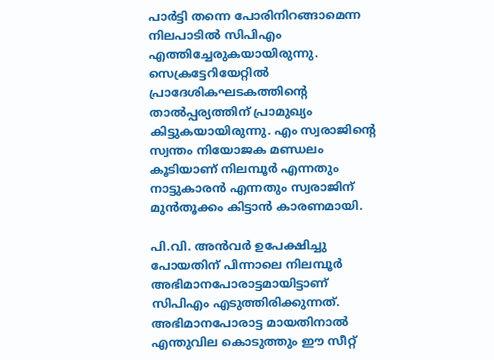പാര്‍ട്ടി തന്നെ പോരിനിറങ്ങാമെന്ന നിലപാടില്‍ സിപിഎം എത്തിച്ചേരുകയായിരുന്നു. സെക്രട്ടേറിയേറ്റില്‍ പ്രാദേശികഘടകത്തിന്റെ താല്‍പ്പര്യത്തിന് പ്രാമുഖ്യം കിട്ടുകയായിരുന്നു. എം സ്വരാജിന്റെ സ്വന്തം നിയോജക മണ്ഡലം കൂടിയാണ് നിലമ്പൂര്‍ എന്നതും നാട്ടുകാരന്‍ എന്നതും സ്വരാജിന് മുന്‍തൂക്കം കിട്ടാന്‍ കാരണമായി.

പി.വി. അന്‍വര്‍ ഉപേക്ഷിച്ചു പോയതിന് പിന്നാലെ നിലമ്പൂര്‍ അഭിമാനപോരാട്ടമായിട്ടാണ് സിപിഎം എടുത്തിരിക്കുന്നത്. അഭിമാനപോരാട്ട മായതിനാല്‍ എന്തുവില കൊടുത്തും ഈ സീറ്റ്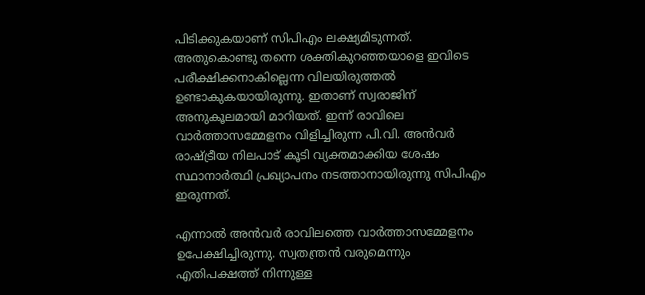പിടിക്കുകയാണ് സിപിഎം ലക്ഷ്യമിടുന്നത്. അതുകൊണ്ടു തന്നെ ശക്തികുറഞ്ഞയാളെ ഇവിടെ പരീക്ഷിക്കനാകില്ലെന്ന വിലയിരുത്തല്‍ ഉണ്ടാകുകയായിരുന്നു. ഇതാണ് സ്വരാജിന് അനുകൂലമായി മാറിയത്. ഇന്ന് രാവിലെ വാര്‍ത്താസമ്മേളനം വിളിച്ചിരുന്ന പി.വി. അന്‍വര്‍ രാഷ്ട്രീയ നിലപാട് കൂടി വ്യക്തമാക്കിയ ശേഷം സ്ഥാനാര്‍ത്ഥി പ്രഖ്യാപനം നടത്താനായിരുന്നു സിപിഎം ഇരുന്നത്.

എന്നാല്‍ അന്‍വര്‍ രാവിലത്തെ വാര്‍ത്താസമ്മേളനം ഉപേക്ഷിച്ചിരുന്നു. സ്വതന്ത്രന്‍ വരുമെന്നും എതിപക്ഷത്ത് നിന്നുള്ള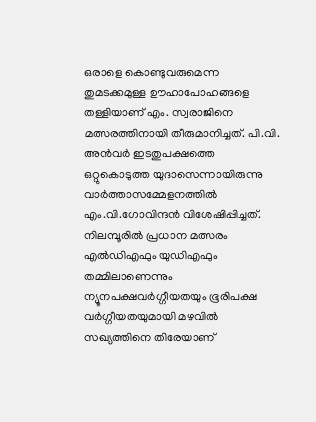ഒരാളെ കൊണ്ടുവരുമെന്ന തുമടക്കമുള്ള ഊഹാപോഹങ്ങളെ തള്ളിയാണ് എം. സ്വരാജിനെ മത്സരത്തിനായി തീരുമാനിച്ചത്. പി.വി. അന്‍വര്‍ ഇടതുപക്ഷത്തെ ഒറ്റുകൊടുത്ത യുദാസെന്നായിരുന്നു വാര്‍ത്താസമ്മേളനത്തില്‍ എം.വി.ഗോവിന്ദന്‍ വിശേഷിപ്പിച്ചത്. നിലമ്പൂരില്‍ പ്രധാന മത്സരം എല്‍ഡിഎഫും യുഡിഎഫും തമ്മിലാണെന്നും ന്യൂനപക്ഷവര്‍ഗ്ഗീയതയും ഭൂരിപക്ഷ വര്‍ഗ്ഗീയതയുമായി മഴവില്‍ സഖ്യത്തിനെ തിരേയാണ്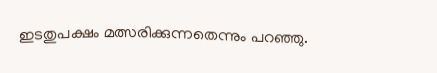ഇടതുപക്ഷം മത്സരിക്കുന്നതെന്നും പറഞ്ഞു.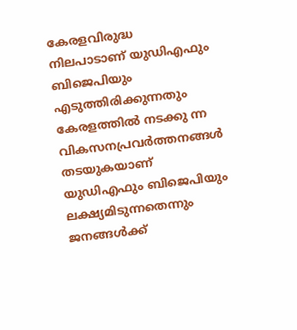കേരളവിരുദ്ധ നിലപാടാണ് യുഡിഎഫും ബിജെപിയും എടുത്തിരിക്കുന്നതും കേരളത്തില്‍ നടക്കു ന്ന വികസനപ്രവര്‍ത്തനങ്ങള്‍ തടയുകയാണ് യുഡിഎഫും ബിജെപിയും ലക്ഷ്യമിടുന്നതെന്നും ജനങ്ങള്‍ക്ക്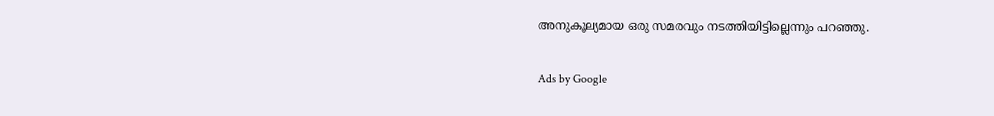അനുകൂല്യമായ ഒരു സമരവും നടത്തിയിട്ടില്ലെന്നും പറഞ്ഞു.

Ads by Google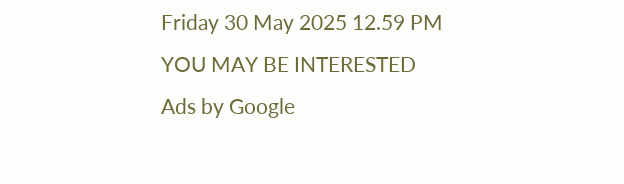Friday 30 May 2025 12.59 PM
YOU MAY BE INTERESTED
Ads by Google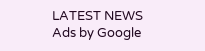LATEST NEWS
Ads by Google